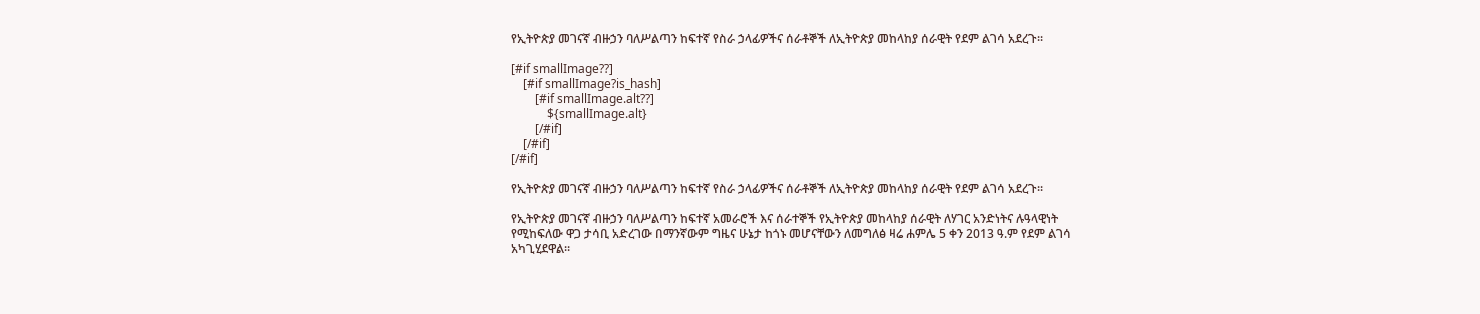የኢትዮጵያ መገናኛ ብዙኃን ባለሥልጣን ከፍተኛ የስራ ኃላፊዎችና ሰራቶኞች ለኢትዮጵያ መከላከያ ሰራዊት የደም ልገሳ አደረጉ፡፡

[#if smallImage??]
    [#if smallImage?is_hash]
        [#if smallImage.alt??]
            ${smallImage.alt}
        [/#if]
    [/#if]
[/#if]

የኢትዮጵያ መገናኛ ብዙኃን ባለሥልጣን ከፍተኛ የስራ ኃላፊዎችና ሰራቶኞች ለኢትዮጵያ መከላከያ ሰራዊት የደም ልገሳ አደረጉ፡፡

የኢትዮጵያ መገናኛ ብዙኃን ባለሥልጣን ከፍተኛ አመራሮች እና ሰራተኞች የኢትዮጵያ መከላከያ ሰራዊት ለሃገር አንድነትና ሉዓላዊነት የሚከፍለው ዋጋ ታሳቢ አድረገው በማንኛውም ግዜና ሁኔታ ከጎኑ መሆናቸውን ለመግለፅ ዛሬ ሐምሌ 5 ቀን 2013 ዓ.ም የደም ልገሳ አካጊሂደዋል፡፡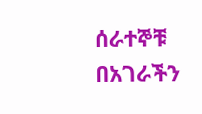ሰራተኞቹ በአገራችን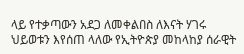ላይ የተቃጣውን አደጋ ለመቀልበስ ለእናት ሃገሩ ህይወቱን እየሰጠ ላለው የኢትዮጵያ መከላከያ ሰራዊት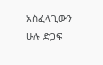አስፈላጊውን ሁሉ ድጋፍ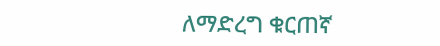ለማድረግ ቁርጠኛ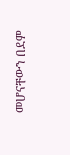መሆናቸውን በደም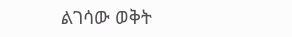ልገሳው ወቅት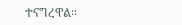ተናግረዋል፡፡